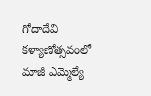గోదాదేవి కళ్యాణోత్సవంలో మాజీ ఎమ్మెల్యే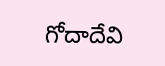గోదాదేవి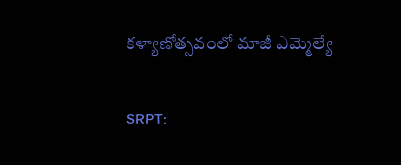కళ్యాణోత్సవంలో మాజీ ఎమ్మెల్యే

SRPT: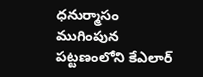ధనుర్మాసం ముగింపున పట్టణంలోని కేఎలార్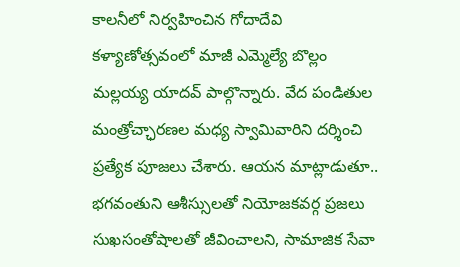కాలనీలో నిర్వహించిన గోదాదేవి కళ్యాణోత్సవంలో మాజీ ఎమ్మెల్యే బొల్లం మల్లయ్య యాదవ్ పాల్గొన్నారు. వేద పండితుల మంత్రోచ్ఛారణల మధ్య స్వామివారిని దర్శించి ప్రత్యేక పూజలు చేశారు. ఆయన మాట్లాడుతూ.. భగవంతుని ఆశీస్సులతో నియోజకవర్గ ప్రజలు సుఖసంతోషాలతో జీవించాలని, సామాజిక సేవా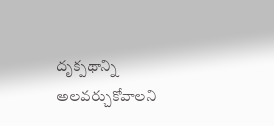దృక్పథాన్ని అలవర్చుకోవాలని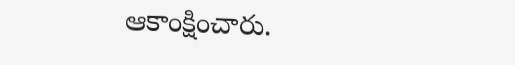ఆకాంక్షించారు.